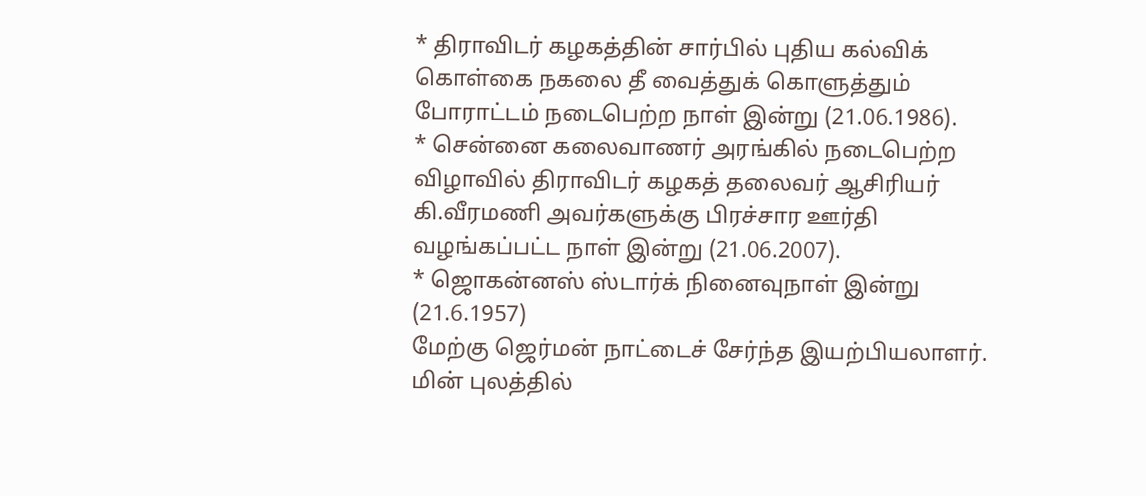* திராவிடர் கழகத்தின் சார்பில் புதிய கல்விக் கொள்கை நகலை தீ வைத்துக் கொளுத்தும் போராட்டம் நடைபெற்ற நாள் இன்று (21.06.1986).
* சென்னை கலைவாணர் அரங்கில் நடைபெற்ற விழாவில் திராவிடர் கழகத் தலைவர் ஆசிரியர் கி.வீரமணி அவர்களுக்கு பிரச்சார ஊர்தி வழங்கப்பட்ட நாள் இன்று (21.06.2007).
* ஜொகன்னஸ் ஸ்டார்க் நினைவுநாள் இன்று (21.6.1957)
மேற்கு ஜெர்மன் நாட்டைச் சேர்ந்த இயற்பியலாளர். மின் புலத்தில்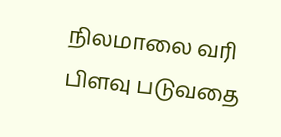நிலமாலை வரி பிளவு படுவதை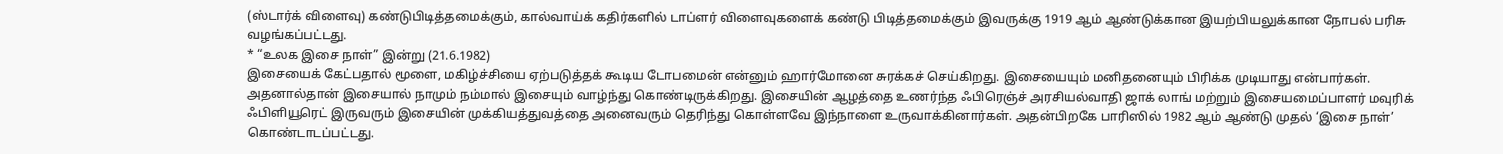(ஸ்டார்க் விளைவு) கண்டுபிடித்தமைக்கும், கால்வாய்க் கதிர்களில் டாப்ளர் விளைவுகளைக் கண்டு பிடித்தமைக்கும் இவருக்கு 1919 ஆம் ஆண்டுக்கான இயற்பியலுக்கான நோபல் பரிசு வழங்கப்பட்டது.
* “உலக இசை நாள்” இன்று (21.6.1982)
இசையைக் கேட்பதால் மூளை, மகிழ்ச்சியை ஏற்படுத்தக் கூடிய டோபமைன் என்னும் ஹார்மோனை சுரக்கச் செய்கிறது. இசையையும் மனிதனையும் பிரிக்க முடியாது என்பார்கள். அதனால்தான் இசையால் நாமும் நம்மால் இசையும் வாழ்ந்து கொண்டிருக்கிறது. இசையின் ஆழத்தை உணர்ந்த ஃபிரெஞ்ச் அரசியல்வாதி ஜாக் லாங் மற்றும் இசையமைப்பாளர் மவுரிக் ஃபிளியூரெட் இருவரும் இசையின் முக்கியத்துவத்தை அனைவரும் தெரிந்து கொள்ளவே இந்நாளை உருவாக்கினார்கள். அதன்பிறகே பாரிஸில் 1982 ஆம் ஆண்டு முதல் ‘இசை நாள்’ கொண்டாடப்பட்டது.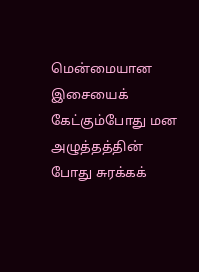மென்மையான இசையைக் கேட்கும்போது மன அழுத்தத்தின் போது சுரக்கக்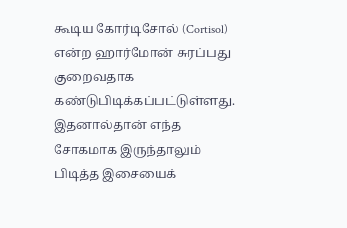கூடிய கோர்டிசோல் (Cortisol) என்ற ஹார்மோன் சுரப்பது குறைவதாக கண்டுபிடிக்கப்பட்டுள்ளது. இதனால்தான் எந்த சோகமாக இருந்தாலும் பிடித்த இசையைக்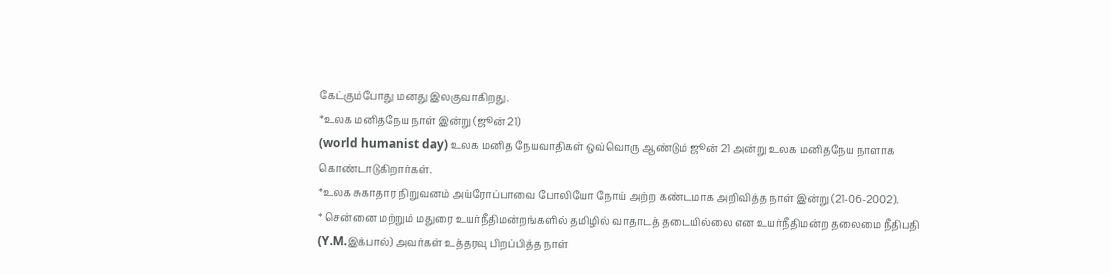கேட்கும்போது மனது இலகுவாகிறது.
*உலக மனிதநேய நாள் இன்று (ஜூன் 21)
(world humanist day) உலக மனித நேயவாதிகள் ஒவ்வொரு ஆண்டும் ஜூன் 21 அன்று உலக மனிதநேய நாளாக கொண்டாடுகிறார்கள்.
*உலக சுகாதார நிறுவனம் அய்ரோப்பாவை போலியோ நோய் அற்ற கண்டமாக அறிவித்த நாள் இன்று (21-06-2002).
* சென்னை மற்றும் மதுரை உயர்நீதிமன்றங்களில் தமிழில் வாதாடத் தடையில்லை என உயர்நீதிமன்ற தலைமை நீதிபதி (Y.M.இக்பால்) அவர்கள் உத்தரவு பிறப்பித்த நாள்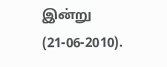இன்று (21-06-2010).